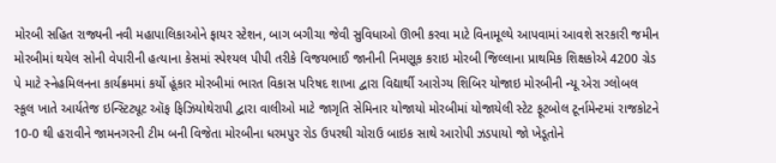મોરબી સહિત રાજ્યની નવી મહાપાલિકાઓને ફાયર સ્ટેશન, બાગ બગીચા જેવી સુવિધાઓ ઊભી કરવા માટે વિનામૂલ્યે આપવામાં આવશે સરકારી જમીન મોરબીમાં થયેલ સોની વેપારીની હત્યાના કેસમાં સ્પેશ્યલ પીપી તરીકે વિજયભાઈ જાનીની નિમણૂક કરાઇ મોરબી જિલ્લાના પ્રાથમિક શિક્ષકોએ 4200 ગ્રેડ પે માટે સ્નેહમિલનના કાર્યક્રમમાં કર્યો હૂંકાર મોરબીમાં ભારત વિકાસ પરિષદ શાખા દ્વારા વિદ્યાર્થી આરોગ્ય શિબિર યોજાઇ મોરબીની ન્યૂ એરા ગ્લોબલ સ્કૂલ ખાતે આર્યતેજ ઇન્સ્ટિટ્યૂટ ઑફ ફિઝિયોથેરાપી દ્વારા વાલીઓ માટે જાગૃતિ સેમિનાર યોજાયો મોરબીમાં યોજાયેલી સ્ટેટ ફૂટબોલ ટૂર્નામેન્ટમાં રાજકોટને 10-0 થી હરાવીને જામનગરની ટીમ બની વિજેતા મોરબીના ધરમપુર રોડ ઉપરથી ચોરાઉ બાઇક સાથે આરોપી ઝડપાયો જો ખેડૂતોને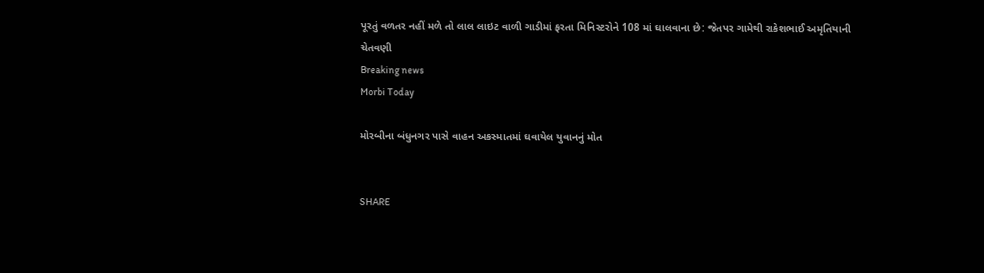પૂરતું વળતર નહીં મળે તો લાલ લાઇટ વાળી ગાડીમાં ફરતા મિનિસ્ટરોને 108 માં ઘાલવાના છે: જેતપર ગામેથી રાકેશભાઈ અમૃતિયાની ચેતવણી
Breaking news
Morbi Today

મોરબીના બંધુનગર પાસે વાહન અકસ્માતમાં ઘવાયેલ યુવાનનું મોત


SHARE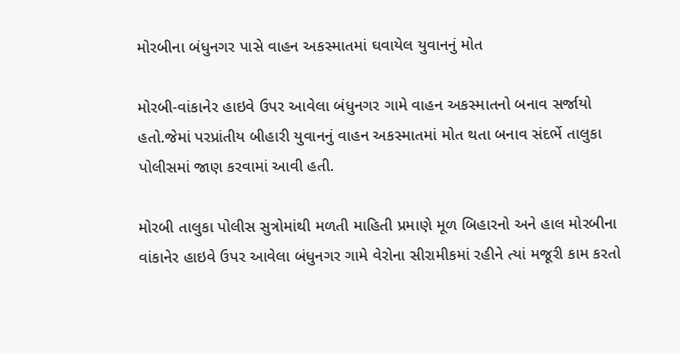મોરબીના બંધુનગર પાસે વાહન અકસ્માતમાં ઘવાયેલ યુવાનનું મોત

મોરબી-વાંકાનેર હાઇવે ઉપર આવેલા બંધુનગર ગામે વાહન અકસ્માતનો બનાવ સર્જાયો હતો.જેમાં પરપ્રાંતીય બીહારી યુવાનનું વાહન અકસ્માતમાં મોત થતા બનાવ સંદર્ભે તાલુકા પોલીસમાં જાણ કરવામાં આવી હતી.

મોરબી તાલુકા પોલીસ સુત્રોમાંથી મળતી માહિતી પ્રમાણે મૂળ બિહારનો અને હાલ મોરબીના વાંકાનેર હાઇવે ઉપર આવેલા બંધુનગર ગામે વેરોના સીરામીકમાં રહીને ત્યાં મજૂરી કામ કરતો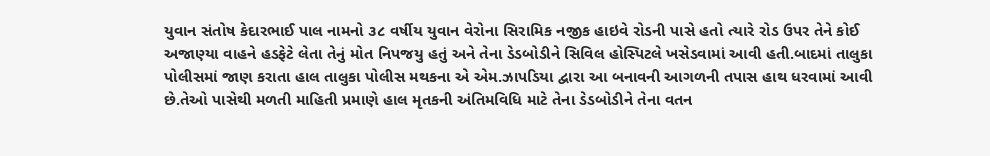યુવાન સંતોષ કેદારભાઈ પાલ નામનો ૩૮ વર્ષીય યુવાન વેરોના સિરામિક નજીક હાઇવે રોડની પાસે હતો ત્યારે રોડ ઉપર તેને કોઈ અજાણ્યા વાહને હડફેટે લેતા તેનું મોત નિપજયુ હતું અને તેના ડેડબોડીને સિવિલ હોસ્પિટલે ખસેડવામાં આવી હતી.બાદમાં તાલુકા પોલીસમાં જાણ કરાતા હાલ તાલુકા પોલીસ મથકના એ એમ.ઝાપડિયા દ્વારા આ બનાવની આગળની તપાસ હાથ ધરવામાં આવી છે.તેઓ પાસેથી મળતી માહિતી પ્રમાણે હાલ મૃતકની અંતિમવિધિ માટે તેના ડેડબોડીને તેના વતન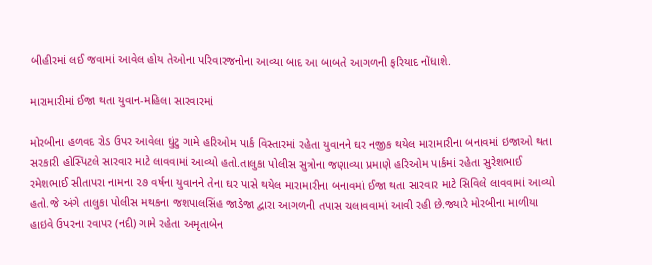બીહીરમાં લઈ જવામાં આવેલ હોય તેઓના પરિવારજનોના આવ્યા બાદ આ બાબતે આગળની ફરિયાદ નોંધાશે.

મારામારીમાં ઈજા થતા યુવાન-મહિલા સારવારમાં

મોરબીના હળવદ રોડ ઉપર આવેલા ઘુંટુ ગામે હરિઓમ પાર્ક વિસ્તારમાં રહેતા યુવાનને ઘર નજીક થયેલ મારામારીના બનાવમાં ઇજાઓ થતા સરકારી હોસ્પિટલે સારવાર માટે લાવવામાં આવ્યો હતો.તાલુકા પોલીસ સુત્રોના જણાવ્યા પ્રમાણે હરિઓમ પાર્કમાં રહેતા સુરેશભાઈ રમેશભાઈ સીતાપરા નામના ૨૭ વર્ષના યુવાનને તેના ઘર પાસે થયેલ મારામારીના બનાવમાં ઈજા થતા સારવાર માટે સિવિલે લાવવામાં આવ્યો હતો.જે અંગે તાલુકા પોલીસ મથકના જશપાલસિંહ જાડેજા દ્વારા આગળની તપાસ ચલાવવામાં આવી રહી છે.જ્યારે મોરબીના માળીયા હાઇવે ઉપરના રવાપર (નદી) ગામે રહેતા અમૃતાબેન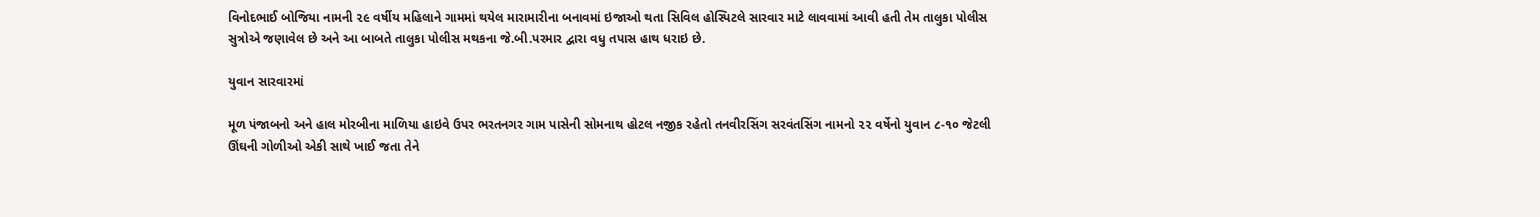વિનોદભાઈ બોજિયા નામની ૨૯ વર્ષીય મહિલાને ગામમાં થયેલ મારામારીના બનાવમાં ઇજાઓ થતા સિવિલ હોસ્પિટલે સારવાર માટે લાવવામાં આવી હતી તેમ તાલુકા પોલીસ સુત્રોએ જણાવેલ છે અને આ બાબતે તાલુકા પોલીસ મથકના જે.બી.પરમાર દ્વારા વધુ તપાસ હાથ ધરાઇ છે.

યુવાન સારવારમાં

મૂળ પંજાબનો અને હાલ મોરબીના માળિયા હાઇવે ઉપર ભરતનગર ગામ પાસેની સોમનાથ હોટલ નજીક રહેતો તનવીરસિંગ સરવંતસિંગ નામનો ૨૨ વર્ષેનો યુવાન ૮-૧૦ જેટલી ઊંઘની ગોળીઓ એકી સાથે ખાઈ જતા તેને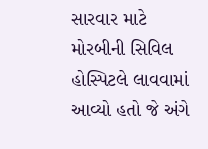સારવાર માટે મોરબીની સિવિલ હોસ્પિટલે લાવવામાં આવ્યો હતો જે અંગે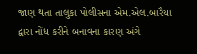જાણ થતા તાલુકા પોલીસના એમ.એલ.બારૈયા દ્વારા નોંધ કરીને બનાવના કારણ અંગે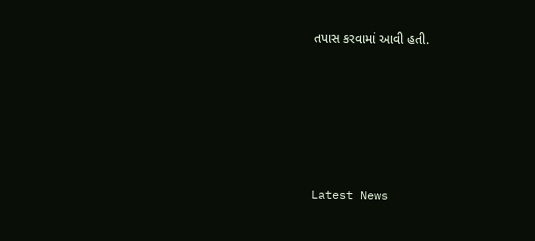તપાસ કરવામાં આવી હતી.






Latest News